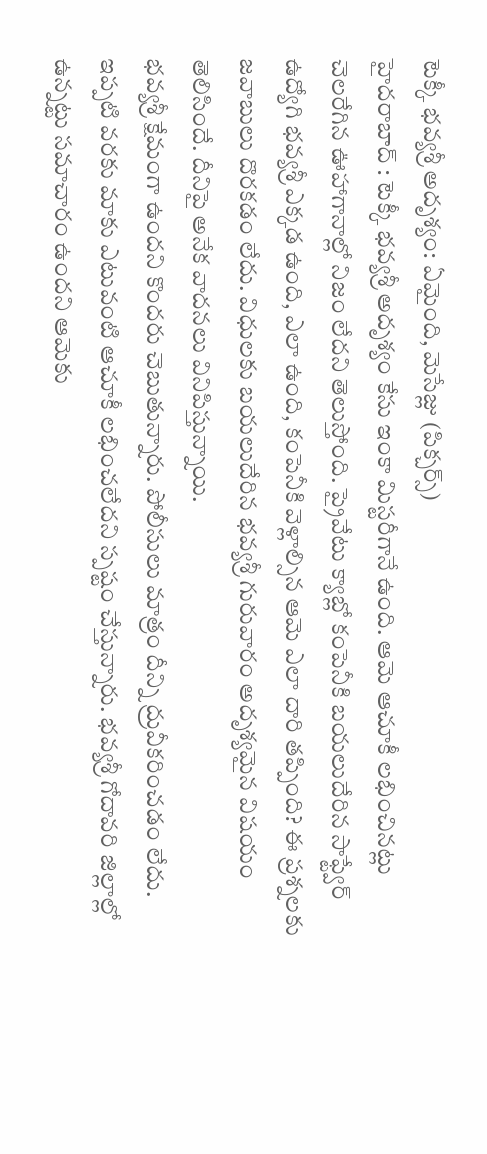టెక్కీ భవ్యశ్రీ అదృశ్యం: ఏమైంది, మెసేజ్లు (పిక్చర్స్)
హైదరాబాద్ : టెక్కీ భవ్యశ్రీ అదృశ్యం కేసు ఇంకా మిస్టరీగానే ఉంది. ఆమె ఆచూకీ లభించినట్లు చెలరేగిన ఊహాగానాల్లో నిజం లేదని తెలుస్తోంది. ప్రైవేటు క్యాబ్లో కంపెనీకి బయలుదేరిన సాఫ్ట్వేర్ ఉద్యోగి భవ్యశ్రీ ఎక్కడ ఉంది, ఎలా ఉంది, కంపెనీకి వెళ్లాల్సిన ఆమె ఎలా దారి తప్పింది? ఈ ప్రశ్నలకు జవాబులు దొరకడం లేదు. విధులకు బయలుదేరిన భవ్యశ్రీ గురువారం అదృశ్యమైన విషయం తెలిసిందే. దీనిపై అనేక వాదనలు వినిపిస్తున్నాయి.
భవ్యశ్రీ క్షేమంగా ఉందని కొందరు చెబుతున్నారు. పోలీసులు మాత్రం దీన్ని ద్రువీకరించడం లేదు. ఇప్పటి వరకు మాకు ఎటువంటి ఆచూకీ లభించలేదని స్పష్టం చేస్తున్నారు. భవ్యశ్రీ గోదావరి జిల్లాల్లో ఉన్నట్టు సమాచారం ఉందని ఆమెకు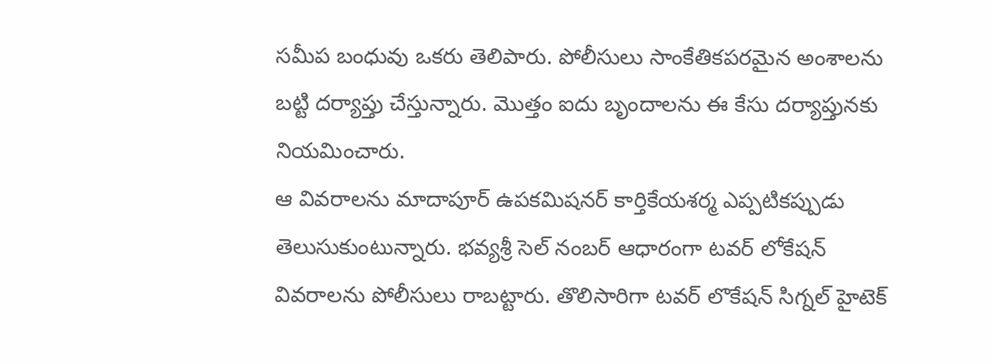సమీప బంధువు ఒకరు తెలిపారు. పోలీసులు సాంకేతికపరమైన అంశాలను బట్టి దర్యాప్తు చేస్తున్నారు. మొత్తం ఐదు బృందాలను ఈ కేసు దర్యాప్తునకు నియమించారు.
ఆ వివరాలను మాదాపూర్ ఉపకమిషనర్ కార్తికేయశర్మ ఎప్పటికప్పుడు తెలుసుకుంటున్నారు. భవ్యశ్రీ సెల్ నంబర్ ఆధారంగా టవర్ లోకేషన్ వివరాలను పోలీసులు రాబట్టారు. తొలిసారిగా టవర్ లొకేషన్ సిగ్నల్ హైటెక్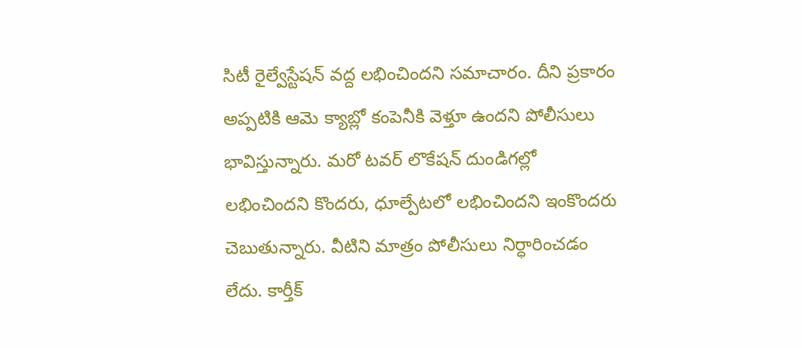సిటీ రైల్వేస్టేషన్ వద్ద లభించిందని సమాచారం. దీని ప్రకారం అప్పటికి ఆమె క్యాబ్లో కంపెనీకి వెళ్తూ ఉందని పోలీసులు భావిస్తున్నారు. మరో టవర్ లొకేషన్ దుండిగల్లో లభించిందని కొందరు, ధూల్పేటలో లభించిందని ఇంకొందరు చెబుతున్నారు. వీటిని మాత్రం పోలీసులు నిర్ధారించడం లేదు. కార్తీక్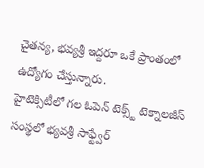చైతన్య, భవ్యశ్రీ ఇద్దరూ ఒకే ప్రాంతంలో ఉద్యోగం చేస్తున్నారు.
హైటెక్సిటీలో గల ఓపెన్ టెక్స్ట్ టెక్నాలజీస్ సంస్థలో భ్యవశ్రీ సాఫ్ట్వేర్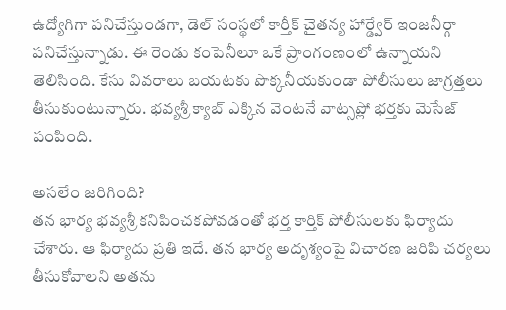ఉద్యోగిగా పనిచేస్తుండగా, డెల్ సంస్థలో కార్తీక్ చైతన్య హార్డ్వేర్ ఇంజనీర్గా పనిచేస్తున్నాడు. ఈ రెండు కంపెనీలూ ఒకే ప్రాంగంణంలో ఉన్నాయని తెలిసింది. కేసు వివరాలు బయటకు పొక్కనీయకుండా పోలీసులు జాగ్రత్తలు తీసుకుంటున్నారు. భవ్యశ్రీ క్యాబ్ ఎక్కిన వెంటనే వాట్సప్లో భర్తకు మెసేజ్ పంపింది.

అసలేం జరిగింది?
తన భార్య భవ్యశ్రీ కనిపించకపోవడంతో భర్త కార్తిక్ పోలీసులకు ఫిర్యాదు చేశారు. ఆ ఫిర్యాదు ప్రతి ఇదే. తన భార్య అదృశ్యంపై విచారణ జరిపి చర్యలు తీసుకోవాలని అతను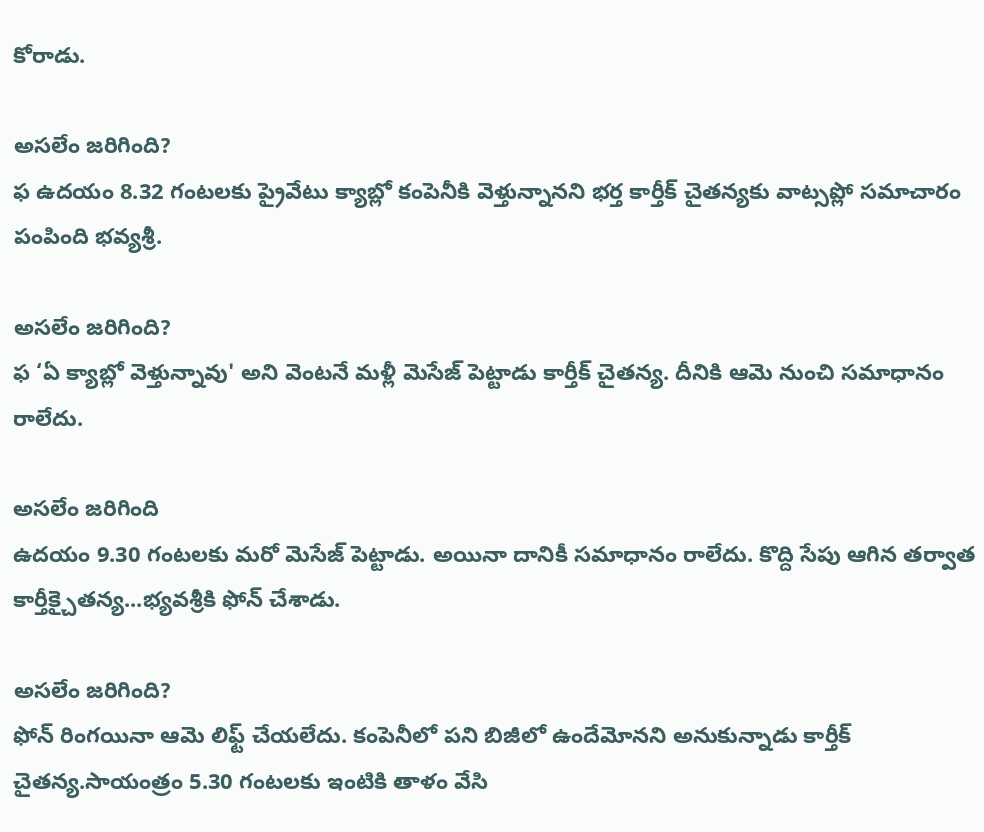కోరాడు.

అసలేం జరిగింది?
ఫ ఉదయం 8.32 గంటలకు ప్రైవేటు క్యాబ్లో కంపెనీకి వెళ్తున్నానని భర్త కార్తీక్ చైతన్యకు వాట్సప్లో సమాచారం పంపింది భవ్యశ్రీ.

అసలేం జరిగింది?
ఫ ‘ఏ క్యాబ్లో వెళ్తున్నావు' అని వెంటనే మళ్లీ మెసేజ్ పెట్టాడు కార్తీక్ చైతన్య. దీనికి ఆమె నుంచి సమాధానం రాలేదు.

అసలేం జరిగింది
ఉదయం 9.30 గంటలకు మరో మెసేజ్ పెట్టాడు. అయినా దానికీ సమాధానం రాలేదు. కొద్ది సేపు ఆగిన తర్వాత కార్తీక్చైతన్య...భ్యవశ్రీకి ఫోన్ చేశాడు.

అసలేం జరిగింది?
ఫోన్ రింగయినా ఆమె లిఫ్ట్ చేయలేదు. కంపెనీలో పని బిజీలో ఉందేమోనని అనుకున్నాడు కార్తీక్ చైతన్య.సాయంత్రం 5.30 గంటలకు ఇంటికి తాళం వేసి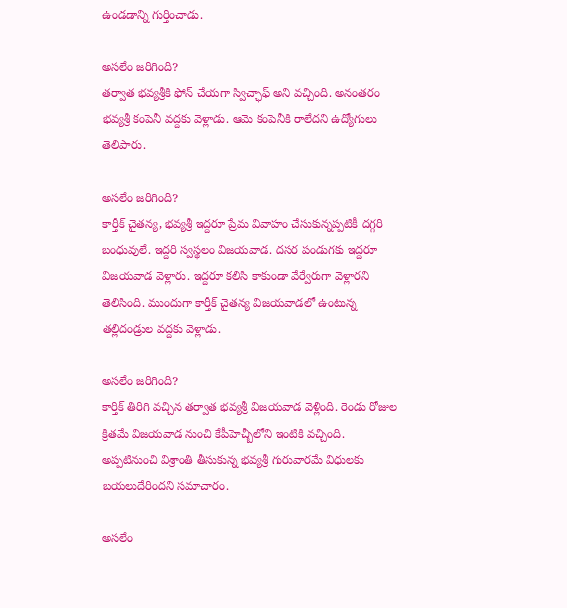ఉండడాన్ని గుర్తించాడు.

అసలేం జరిగింది?
తర్వాత భవ్యశ్రీకి ఫోన్ చేయగా స్విచ్ఛాఫ్ అని వచ్చింది. అనంతరం భవ్యశ్రీ కంపెనీ వద్దకు వెళ్లాడు. ఆమె కంపెనీకి రాలేదని ఉద్యోగులు తెలిపారు.

అసలేం జరిగింది?
కార్తీక్ చైతన్య, భవ్యశ్రీ ఇద్దరూ ప్రేమ వివాహం చేసుకున్నప్పటికీ దగ్గరి బంధువులే. ఇద్దరి స్వస్థలం విజయవాడ. దసర పండుగకు ఇద్దరూ విజయవాడ వెళ్లారు. ఇద్దరూ కలిసి కాకుండా వేర్వేరుగా వెళ్లారని తెలిసింది. ముందుగా కార్తీక్ చైతన్య విజయవాడలో ఉంటున్న తల్లిదండ్రుల వద్దకు వెళ్లాడు.

అసలేం జరిగింది?
కార్తిక్ తిరిగి వచ్చిన తర్వాత భవ్యశ్రీ విజయవాడ వెళ్లింది. రెండు రోజుల క్రితమే విజయవాడ నుంచి కేపీహెచ్బీలోని ఇంటికి వచ్చింది. అప్పటినుంచి విశ్రాంతి తీసుకున్న భవ్యశ్రీ గురువారమే విధులకు బయలుదేరిందని సమాచారం.

అసలేం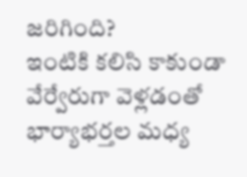జరిగింది?
ఇంటికి కలిసి కాకుండా వేర్వేరుగా వెళ్లడంతో భార్యాభర్తల మధ్య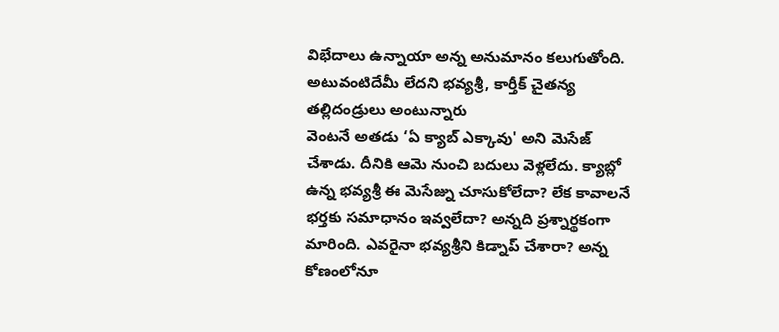విభేదాలు ఉన్నాయా అన్న అనుమానం కలుగుతోంది. అటువంటిదేమీ లేదని భవ్యశ్రీ, కార్తీక్ చైతన్య తల్లిదండ్రులు అంటున్నారు
వెంటనే అతడు ‘ఏ క్యాబ్ ఎక్కావు' అని మెసేజ్ చేశాడు. దీనికి ఆమె నుంచి బదులు వెళ్లలేదు. క్యాబ్లో ఉన్న భవ్యశ్రీ ఈ మెసేజ్ను చూసుకోలేదా? లేక కావాలనే భర్తకు సమాధానం ఇవ్వలేదా? అన్నది ప్రశ్నార్థకంగా మారింది. ఎవరైనా భవ్యశ్రీని కిడ్నాప్ చేశారా? అన్న కోణంలోనూ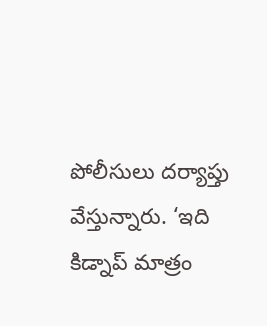పోలీసులు దర్యాప్తు వేస్తున్నారు. ‘ఇది కిడ్నాప్ మాత్రం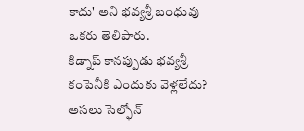కాదు' అని భవ్యశ్రీ బంధువు ఒకరు తెలిపారు.
కిడ్నాప్ కానప్పుడు భవ్యశ్రీ కంపెనీకి ఎందుకు వెళ్లలేదు? అసలు సెల్ఫోన్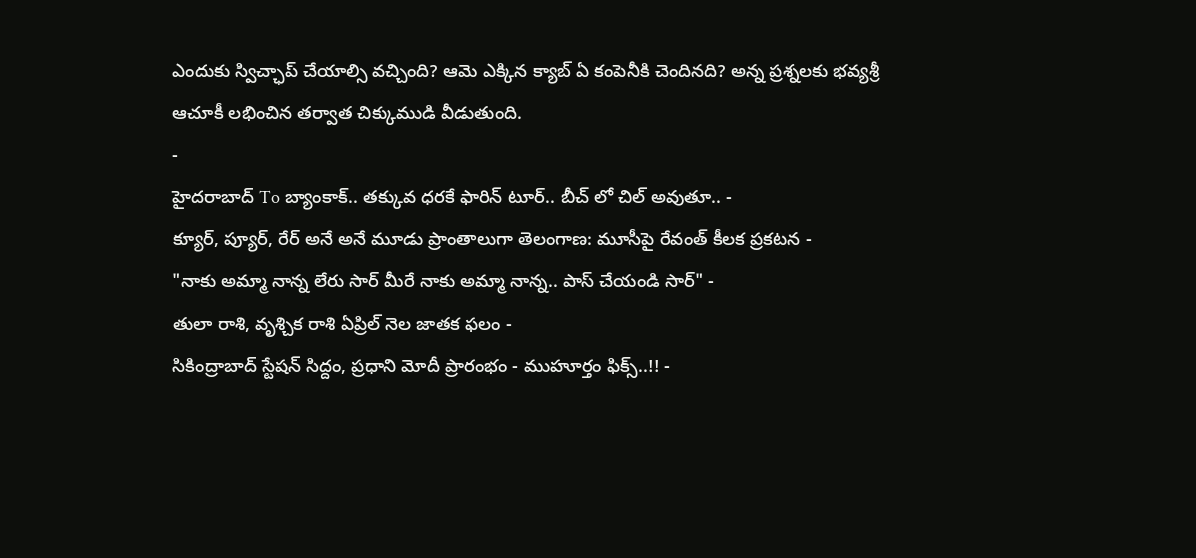ఎందుకు స్విచ్ఛాప్ చేయాల్సి వచ్చింది? ఆమె ఎక్కిన క్యాబ్ ఏ కంపెనీకి చెందినది? అన్న ప్రశ్నలకు భవ్యశ్రీ ఆచూకీ లభించిన తర్వాత చిక్కుముడి వీడుతుంది.
-
హైదరాబాద్ To బ్యాంకాక్.. తక్కువ ధరకే ఫారిన్ టూర్.. బీచ్ లో చిల్ అవుతూ.. -
క్యూర్, ప్యూర్, రేర్ అనే అనే మూడు ప్రాంతాలుగా తెలంగాణ: మూసీపై రేవంత్ కీలక ప్రకటన -
"నాకు అమ్మా నాన్న లేరు సార్ మీరే నాకు అమ్మా నాన్న.. పాస్ చేయండి సార్" -
తులా రాశి, వృశ్చిక రాశి ఏప్రిల్ నెల జాతక ఫలం -
సికింద్రాబాద్ స్టేషన్ సిద్దం, ప్రధాని మోదీ ప్రారంభం - ముహూర్తం ఫిక్స్..!! -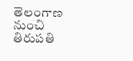తెలంగాణ నుంచి తిరుపతి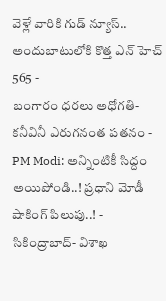వెళ్లే వారికి గుడ్ న్యూస్.. అందుబాటులోకి కొత్త ఎన్ హెచ్ 565 -
బంగారం ధరలు అధోగతి- కనీవినీ ఎరుగనంత పతనం -
PM Modi: అన్నింటికీ సిద్దం అయిపోండి..! ప్రధాని మోడీ షాకింగ్ పిలుపు..! -
సికింద్రాబాద్- విశాఖ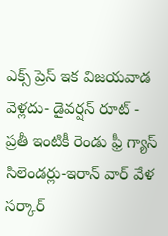ఎక్స్ ప్రెస్ ఇక విజయవాడ వెళ్లదు- డైవర్షన్ రూట్ -
ప్రతీ ఇంటికీ రెండు ఫ్రీ గ్యాస్ సిలెండర్లు-ఇరాన్ వార్ వేళ సర్కార్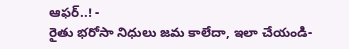ఆఫర్..! -
రైతు భరోసా నిధులు జమ కాలేదా, ఇలా చేయండి-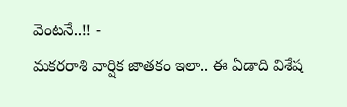వెంటనే..!! -
మకరరాశి వార్షిక జాతకం ఇలా.. ఈ ఏడాది విశేష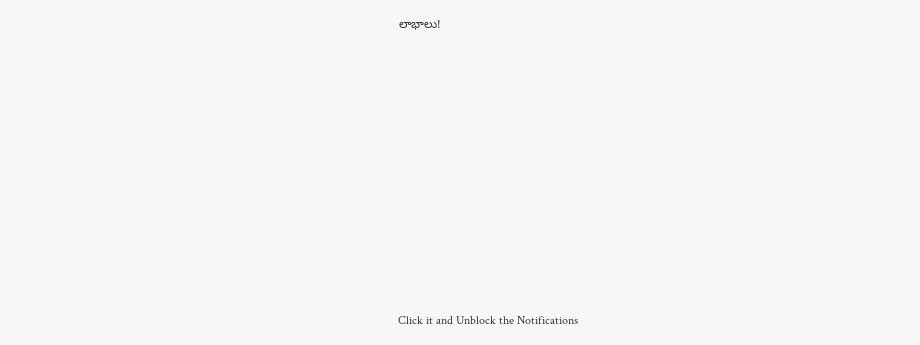లాభాలు!












Click it and Unblock the Notifications